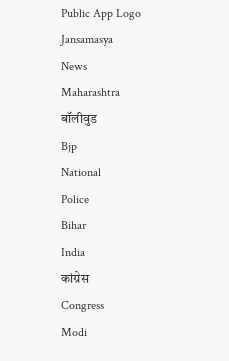Public App Logo
Jansamasya
News
Maharashtra
बॉलीवुड
Bjp
National
Police
Bihar
India
कांग्रेस
Congress
Modi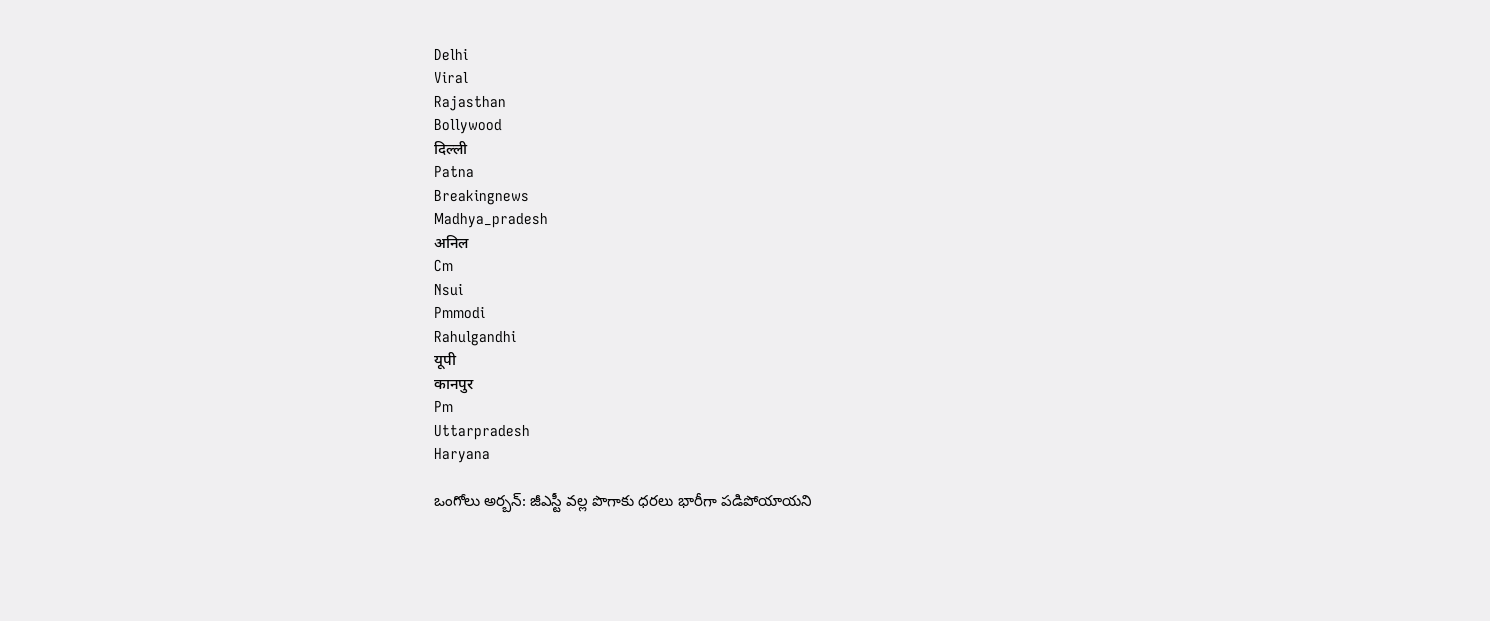Delhi
Viral
Rajasthan
Bollywood
दिल्ली
Patna
Breakingnews
Madhya_pradesh
अनिल
Cm
Nsui
Pmmodi
Rahulgandhi
यूपी
कानपुर
Pm
Uttarpradesh
Haryana

ఒంగోలు అర్బన్: జీఎస్టీ వల్ల పొగాకు ధరలు భారీగా పడిపోయాయని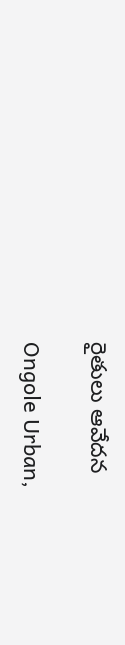రైతులు ఆవేదన

Ongole Urban,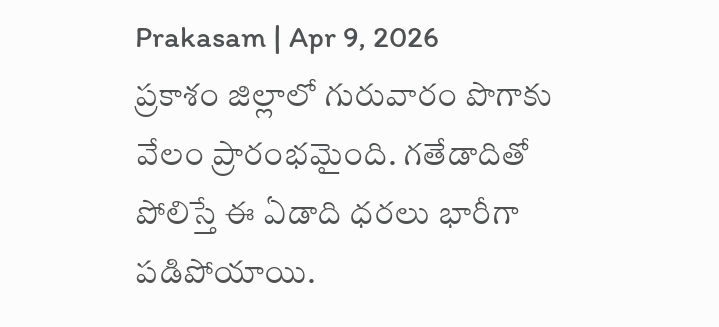Prakasam | Apr 9, 2026
ప్రకాశం జిల్లాలో గురువారం పొగాకు వేలం ప్రారంభమైంది. గతేడాదితో పోలిస్తే ఈ ఏడాది ధరలు భారీగా పడిపోయాయి.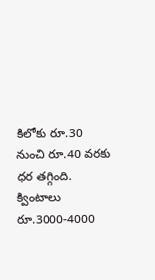కిలోకు రూ.30 నుంచి రూ.40 వరకు ధర తగ్గింది. క్వింటాలు రూ.3000-4000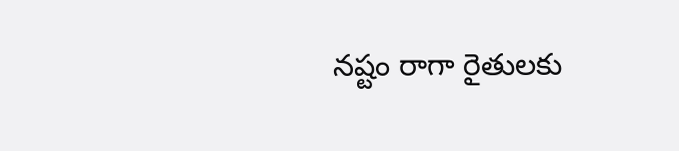నష్టం రాగా రైతులకు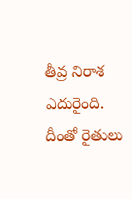తీవ్ర నిరాశ ఎదురైంది. దీంతో రైతులు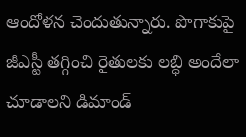ఆందోళన చెందుతున్నారు. పొగాకుపై జీఎస్టీ తగ్గించి రైతులకు లబ్ధి అందేలా చూడాలని డిమాండ్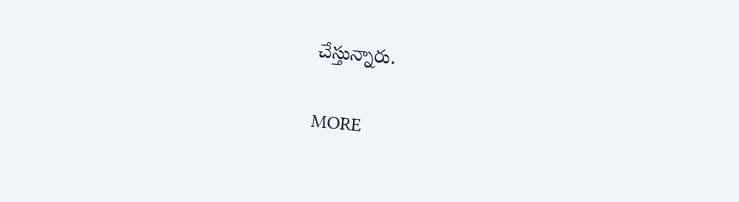చేస్తున్నారు.

MORE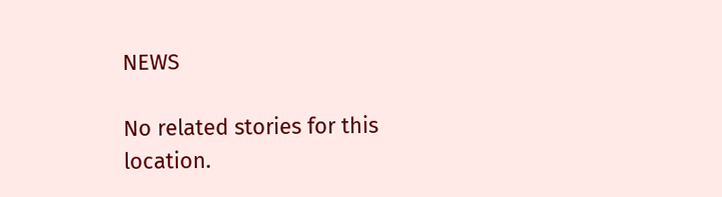NEWS

No related stories for this location.